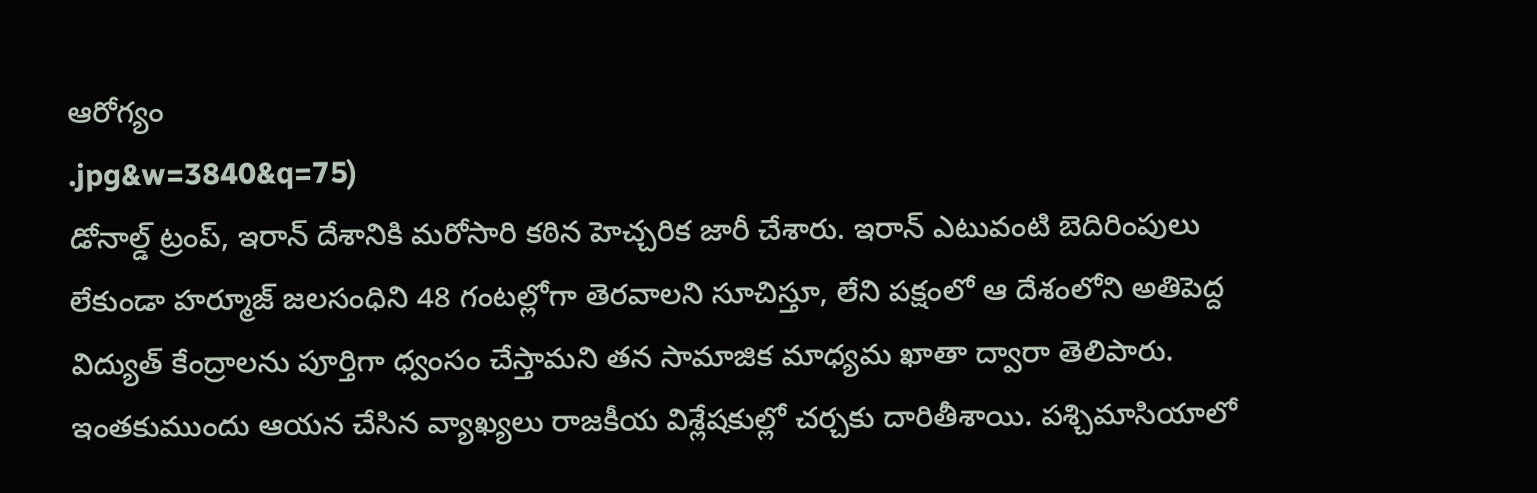ఆరోగ్యం
.jpg&w=3840&q=75)
డోనాల్డ్ ట్రంప్, ఇరాన్ దేశానికి మరోసారి కఠిన హెచ్చరిక జారీ చేశారు. ఇరాన్ ఎటువంటి బెదిరింపులు లేకుండా హర్మూజ్ జలసంధిని 48 గంటల్లోగా తెరవాలని సూచిస్తూ, లేని పక్షంలో ఆ దేశంలోని అతిపెద్ద విద్యుత్ కేంద్రాలను పూర్తిగా ధ్వంసం చేస్తామని తన సామాజిక మాధ్యమ ఖాతా ద్వారా తెలిపారు.
ఇంతకుముందు ఆయన చేసిన వ్యాఖ్యలు రాజకీయ విశ్లేషకుల్లో చర్చకు దారితీశాయి. పశ్చిమాసియాలో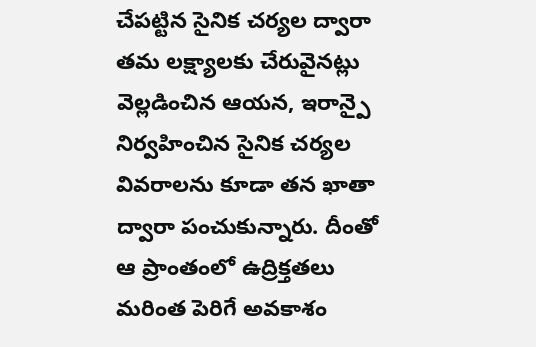చేపట్టిన సైనిక చర్యల ద్వారా తమ లక్ష్యాలకు చేరువైనట్లు వెల్లడించిన ఆయన, ఇరాన్పై నిర్వహించిన సైనిక చర్యల వివరాలను కూడా తన ఖాతా ద్వారా పంచుకున్నారు. దీంతో ఆ ప్రాంతంలో ఉద్రిక్తతలు మరింత పెరిగే అవకాశం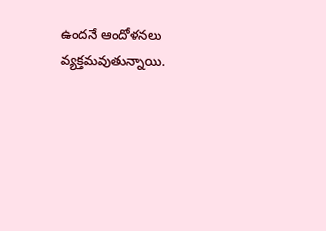ఉందనే ఆందోళనలు వ్యక్తమవుతున్నాయి.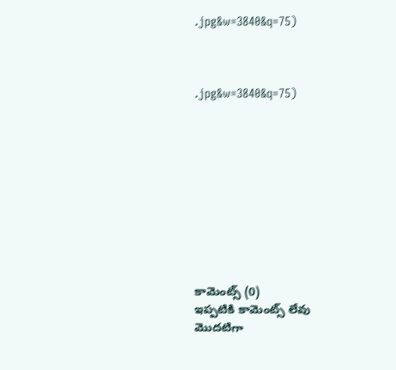.jpg&w=3840&q=75)



.jpg&w=3840&q=75)










కామెంట్స్ (0)
ఇప్పటికి కామెంట్స్ లేవు
మొదటిగా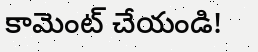కామెంట్ చేయండి!